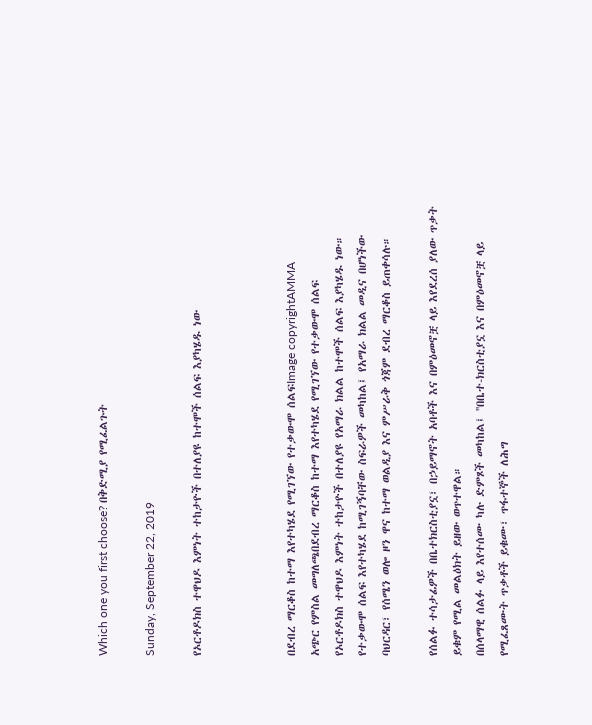Which one you first choose? በቅድሚያ የሚፈልጉት

Sunday, September 22, 2019

የኦርቶዶክስ ተዋህዶ እምነት ተከታዮች በተለያዩ ከተሞች ሰልፍ እያካሄዱ ነው



በደብረ ማርቆስ ከተማ እየተካሄደ የሚገኘው የተቃውሞ ሰልፍImage copyrightAMMA
አጭር የምስል መግለጫበደብረ ማርቆስ ከተማ እየተካሄደ የሚገኘው የተቃውሞ ሰልፍ
የኦርቶዶክስ ተዋህዶ እምነት ተከታዮች በተለያዩ የአማራ ክልል ከተሞች ሰልፍ እያካሄዱ ነው።
የተቃውሞ ሰልፍ እየተካሄደ ከሚገኝባቸው ስፍራዎች መካከል፤ የአማራ ክልል መዲና በሆነችው ባህርዳር፣ የሰሜን ወሎ ዞን ዋና ከተማ ወልዲያ እና ምሥራቅ ጎጃም ደብረ ማርቆስ ይጠቀሳሉ።

የሰልፉ ተሳታፊዎች በቤተክርስቲያኗ፣ በኃይማኖት አባቶች እና በምዕመኖቿ ላይ እየደረሰ ያለው ጥቃት ይቁም የሚል መልዕክት ይዘው ወጥተዋል።
በሰላማዊ ሰልፉ ላይ እየተሰሙ ካሉ ድምጾች መካከል፤ ''በቤተ-ክርስቲያኗ እና በምዕመኖቿ ላይ የሚፈጸሙት ጥቃቶች ይቁሙ፣ ጥፋተኞች ለሕግ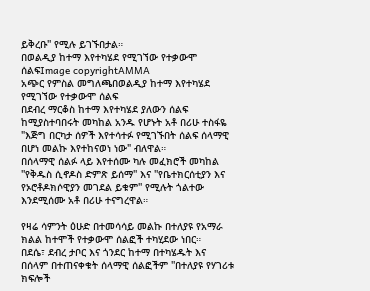ይቅረቡ'' የሚሉ ይገኙበታል።
በወልዲያ ከተማ እየተካሄደ የሚገኘው የተቃውሞ ሰልፍImage copyrightAMMA
አጭር የምስል መግለጫበወልዲያ ከተማ እየተካሄደ የሚገኘው የተቃውሞ ሰልፍ
በደብረ ማርቆስ ከተማ እየተካሄደ ያለውን ሰልፍ ከሚያስተባበሩት መካከል አንዱ የሆኑት አቶ በሪሁ ተስፋዬ "እጅግ በርካታ ሰዎች እየተሳተፉ የሚገኙበት ሰልፍ ሰላማዊ በሆነ መልኩ እየተከናወነ ነው" ብለዋል።
በሰላማዊ ሰልፉ ላይ እየተሰሙ ካሉ መፈክሮች መካከል ''የቅዱስ ሲኖዶስ ድምጽ ይሰማ'' እና ''የቤተክርሰቲያን እና የኦሮቶዶክሶዊያን መገደል ይቁም'' የሚሉት ጎልተው እንደሚሰሙ አቶ በሪሁ ተናግረዋል።

የዛሬ ሳምንት ዕሁድ በተመሳሳይ መልኩ በተለያዩ የአማራ ክልል ከተሞች የተቃውሞ ሰልፎች ተካሂደው ነበር።
በደሴ፣ ደብረ ታቦር እና ጎንደር ከተማ በተካሄዱት እና በሰላም በተጠናቀቁት ሰላማዊ ሰልፎችም ''በተለያዩ የሃገሪቱ ክፍሎች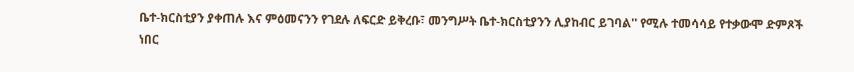ቤተ-ክርስቲያን ያቀጠሉ እና ምዕመናንን የገደሉ ለፍርድ ይቅረቡ፣ መንግሥት ቤተ-ክርስቲያንን ሊያከብር ይገባል'' የሚሉ ተመሳሳይ የተቃውሞ ድምጾች ነበር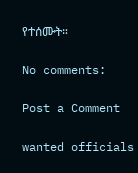የተሰሙት።

No comments:

Post a Comment

wanted officials